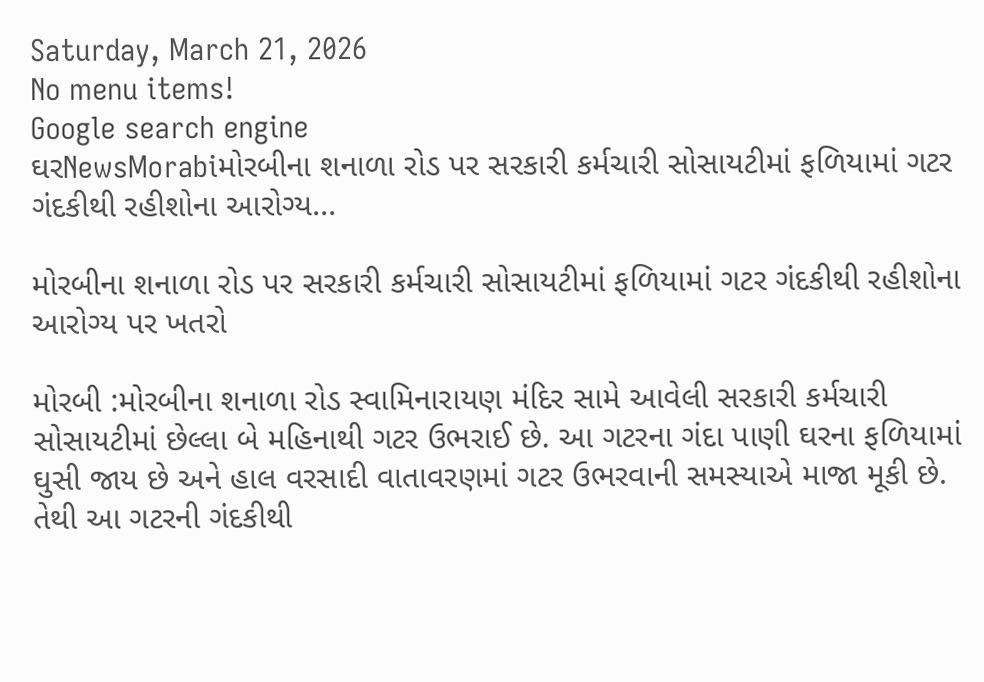Saturday, March 21, 2026
No menu items!
Google search engine
ઘરNewsMorabiમોરબીના શનાળા રોડ પર સરકારી કર્મચારી સોસાયટીમાં ફળિયામાં ગટર ગંદકીથી રહીશોના આરોગ્ય...

મોરબીના શનાળા રોડ પર સરકારી કર્મચારી સોસાયટીમાં ફળિયામાં ગટર ગંદકીથી રહીશોના આરોગ્ય પર ખતરો

મોરબી :મોરબીના શનાળા રોડ સ્વામિનારાયણ મંદિર સામે આવેલી સરકારી કર્મચારી સોસાયટીમાં છેલ્લા બે મહિનાથી ગટર ઉભરાઈ છે. આ ગટરના ગંદા પાણી ઘરના ફળિયામાં ઘુસી જાય છે અને હાલ વરસાદી વાતાવરણમાં ગટર ઉભરવાની સમસ્યાએ માજા મૂકી છે. તેથી આ ગટરની ગંદકીથી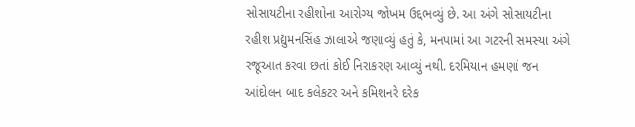સોસાયટીના રહીશોના આરોગ્ય જોખમ ઉદ્દભવ્યું છે. આ અંગે સોસાયટીના રહીશ પ્રદ્યુમનસિંહ ઝાલાએ જણાવ્યું હતું કે, મનપામાં આ ગટરની સમસ્યા અંગે રજૂઆત કરવા છતાં કોઈ નિરાકરણ આવ્યું નથી. દરમિયાન હમણાં જન આંદોલન બાદ કલેકટર અને કમિશનરે દરેક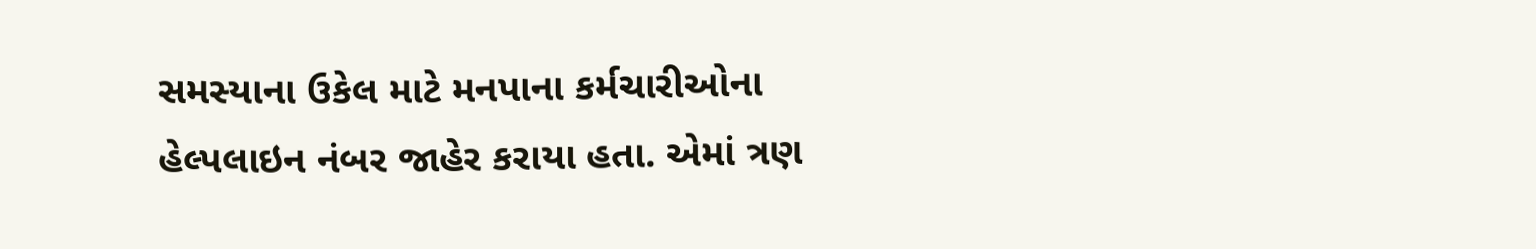સમસ્યાના ઉકેલ માટે મનપાના કર્મચારીઓના હેલ્પલાઇન નંબર જાહેર કરાયા હતા. એમાં ત્રણ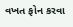વખત ફોન કરવા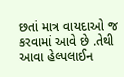છતાં માત્ર વાયદાઓ જ કરવામાં આવે છે .તેથી આવા હેલ્પલાઈન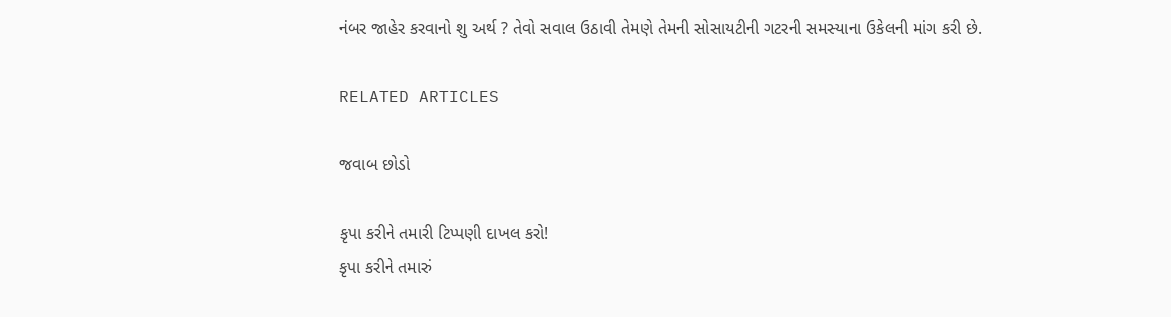નંબર જાહેર કરવાનો શુ અર્થ ? તેવો સવાલ ઉઠાવી તેમણે તેમની સોસાયટીની ગટરની સમસ્યાના ઉકેલની માંગ કરી છે.

RELATED ARTICLES

જવાબ છોડો

કૃપા કરીને તમારી ટિપ્પણી દાખલ કરો!
કૃપા કરીને તમારું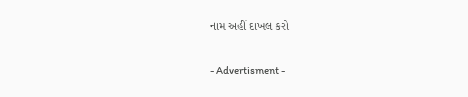નામ અહીં દાખલ કરો

- Advertisment -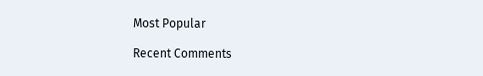Most Popular

Recent Comments